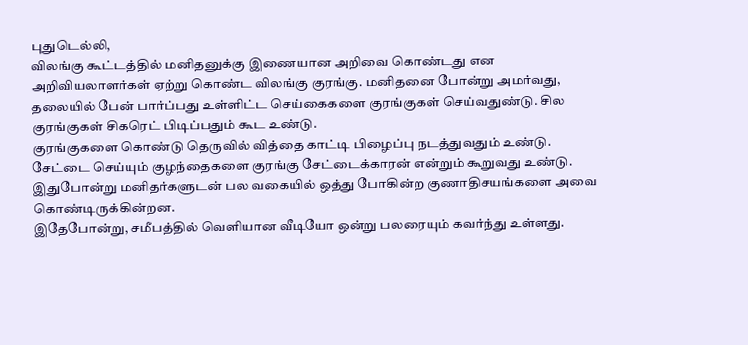புதுடெல்லி,
விலங்கு கூட்டத்தில் மனிதனுக்கு இணையான அறிவை கொண்டது என அறிவியலாளர்கள் ஏற்று கொண்ட விலங்கு குரங்கு. மனிதனை போன்று அமர்வது, தலையில் பேன் பார்ப்பது உள்ளிட்ட செய்கைகளை குரங்குகள் செய்வதுண்டு. சில குரங்குகள் சிகரெட் பிடிப்பதும் கூட உண்டு.
குரங்குகளை கொண்டு தெருவில் வித்தை காட்டி பிழைப்பு நடத்துவதும் உண்டு. சேட்டை செய்யும் குழந்தைகளை குரங்கு சேட்டைக்காரன் என்றும் கூறுவது உண்டு. இதுபோன்று மனிதர்களுடன் பல வகையில் ஒத்து போகின்ற குணாதிசயங்களை அவை கொண்டிருக்கின்றன.
இதேபோன்று, சமீபத்தில் வெளியான வீடியோ ஒன்று பலரையும் கவர்ந்து உள்ளது.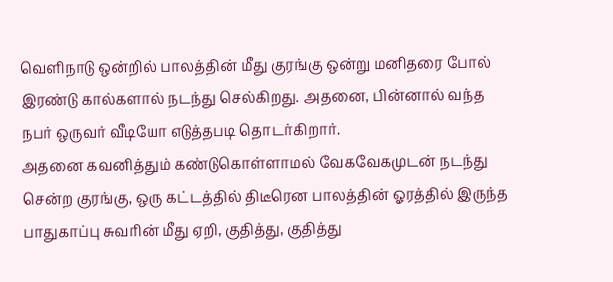வெளிநாடு ஒன்றில் பாலத்தின் மீது குரங்கு ஒன்று மனிதரை போல் இரண்டு கால்களால் நடந்து செல்கிறது. அதனை, பின்னால் வந்த நபர் ஒருவர் வீடியோ எடுத்தபடி தொடர்கிறார்.
அதனை கவனித்தும் கண்டுகொள்ளாமல் வேகவேகமுடன் நடந்து சென்ற குரங்கு, ஒரு கட்டத்தில் திடீரென பாலத்தின் ஓரத்தில் இருந்த பாதுகாப்பு சுவரின் மீது ஏறி, குதித்து, குதித்து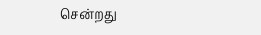சென்றது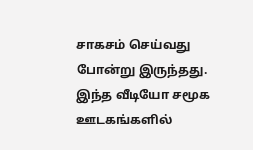சாகசம் செய்வது போன்று இருந்தது.
இந்த வீடியோ சமூக ஊடகங்களில்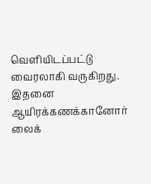வெளியிடப்பட்டு வைரலாகி வருகிறது. இதனை ஆயிரக்கணக்கானோர் லைக்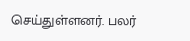செய்துள்ளனர். பலர்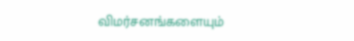விமர்சனங்களையும்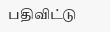பதிவிட்டு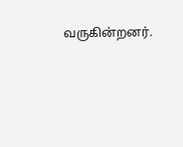வருகின்றனர்.